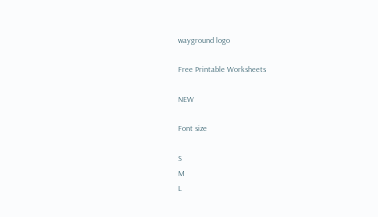wayground logo

Free Printable Worksheets

NEW

Font size

S
M
L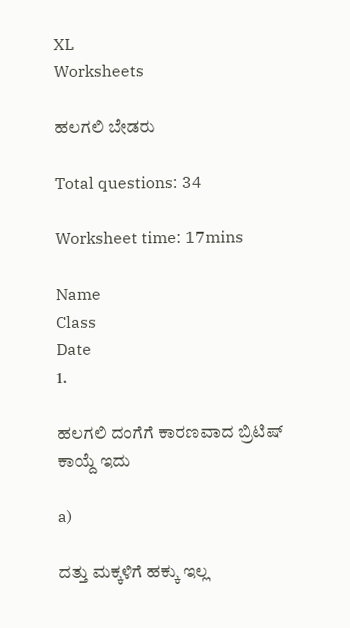XL
Worksheets

ಹಲಗಲಿ ಬೇಡರು

Total questions: 34

Worksheet time: 17mins

Name
Class
Date
1.

ಹಲಗಲಿ ದಂಗೆಗೆ ಕಾರಣವಾದ ಬ್ರಿಟಿಷ್ ಕಾಯ್ದೆ ಇದು

a)

ದತ್ತು ಮಕ್ಕಳಿಗೆ ಹಕ್ಕು ಇಲ್ಲ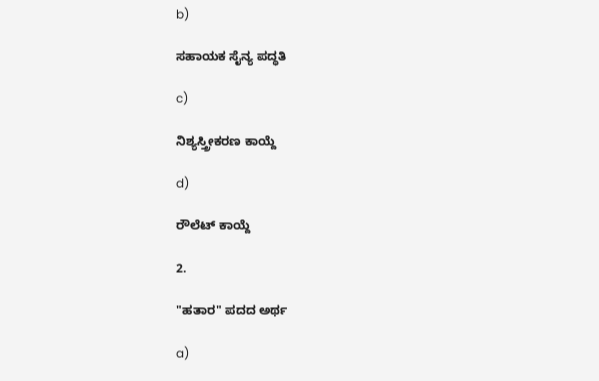b)

ಸಹಾಯಕ ಸೈನ್ಯ ಪದ್ಧತಿ

c)

ನಿಶ್ಯಸ್ತ್ರೀಕರಣ ಕಾಯ್ದೆ

d)

ರೌಲೆಟ್ ಕಾಯ್ದೆ

2.

"ಹತಾರ" ಪದದ ಅರ್ಥ

a)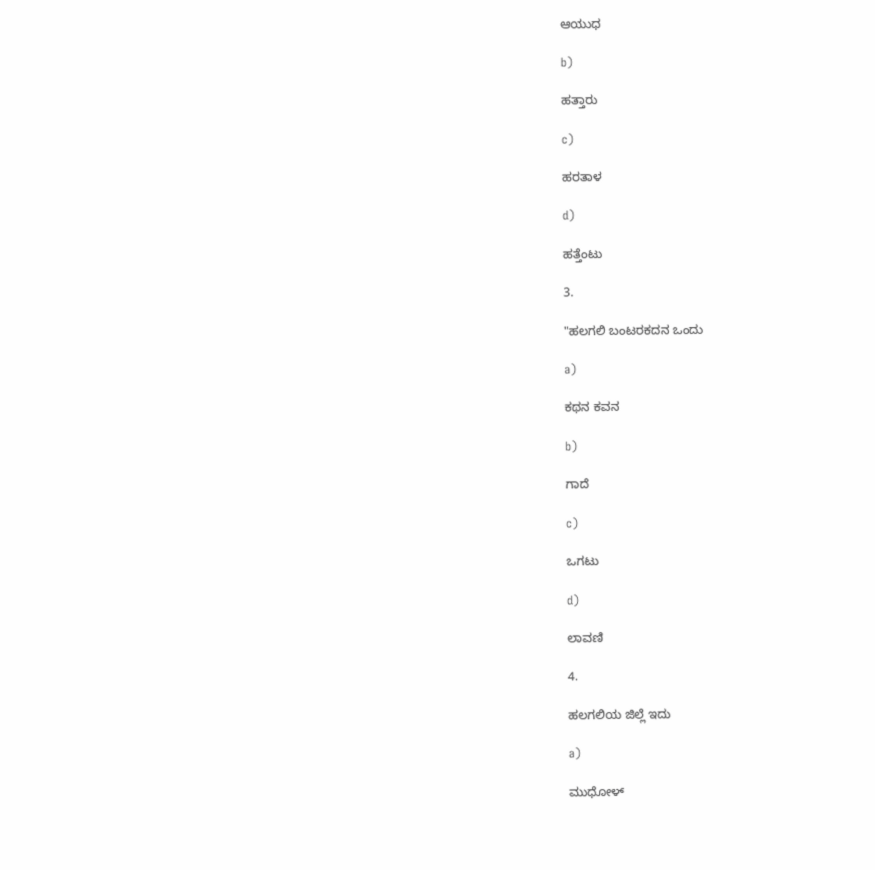ಆಯುಧ

b)

ಹತ್ತಾರು

c)

ಹರತಾಳ

d)

ಹತ್ತೆಂಟು

3.

"ಹಲಗಲಿ ಬಂಟರಕದನ ಒಂದು

a)

ಕಥನ ಕವನ

b)

ಗಾದೆ

c)

ಒಗಟು

d)

ಲಾವಣಿ

4.

ಹಲಗಲಿಯ ಜಿಲ್ಲೆ ಇದು

a)

ಮುಧೋಳ್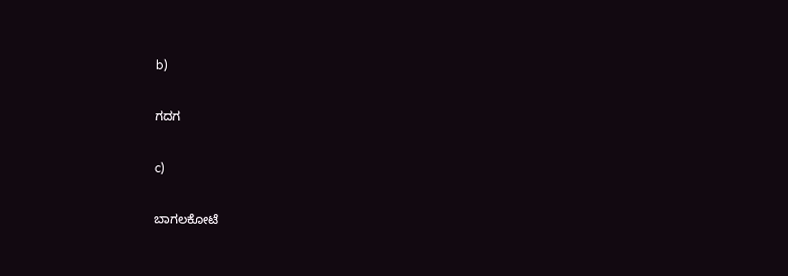b)

ಗದಗ

c)

ಬಾಗಲಕೋಟೆ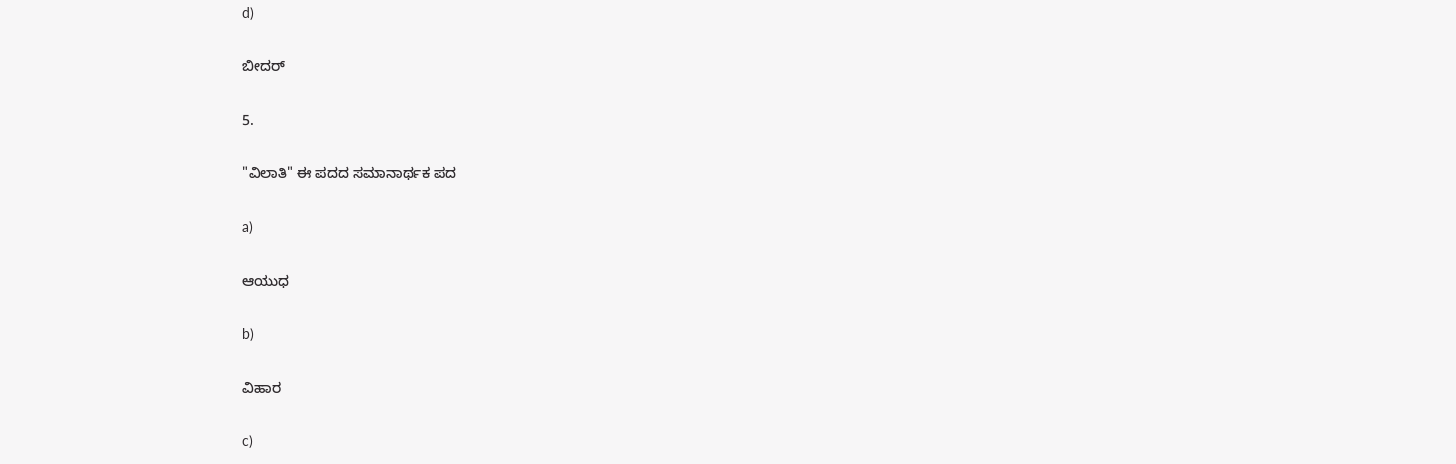d)

ಬೀದರ್

5.

"ವಿಲಾತಿ" ಈ ಪದದ ಸಮಾನಾರ್ಥಕ ಪದ

a)

ಆಯುಧ

b)

ವಿಹಾರ

c)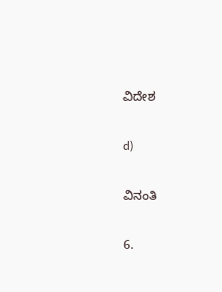ವಿದೇಶ

d)

ವಿನಂತಿ

6.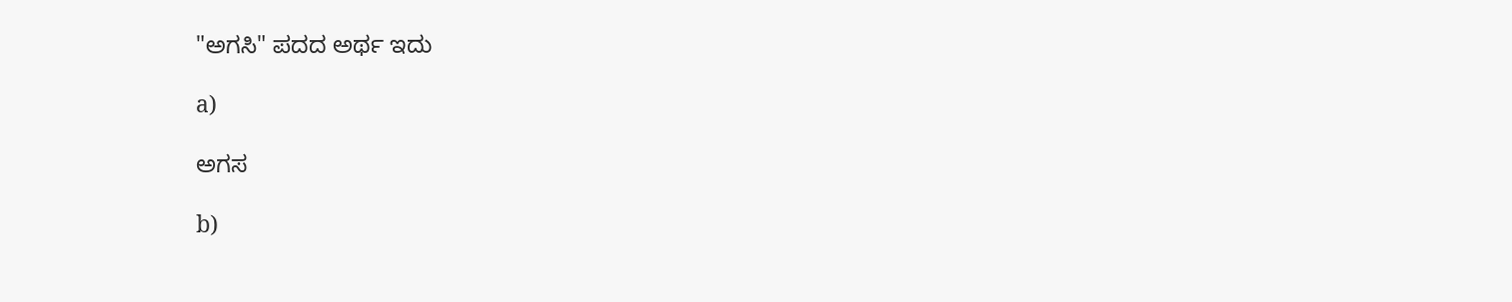"ಅಗಸಿ" ಪದದ ಅರ್ಥ ಇದು

a)

ಅಗಸ

b)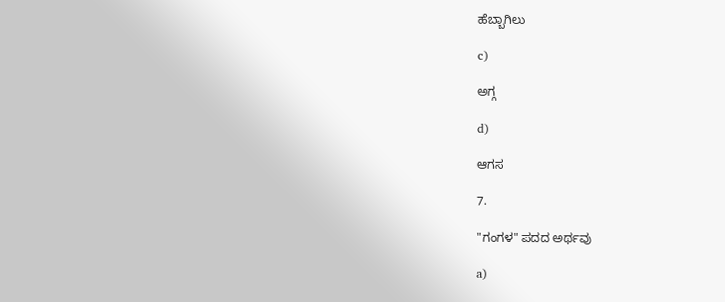ಹೆಬ್ಬಾಗಿಲು

c)

ಅಗ್ಗ

d)

ಆಗಸ

7.

"ಗಂಗಳ" ಪದದ ಅರ್ಥವು

a)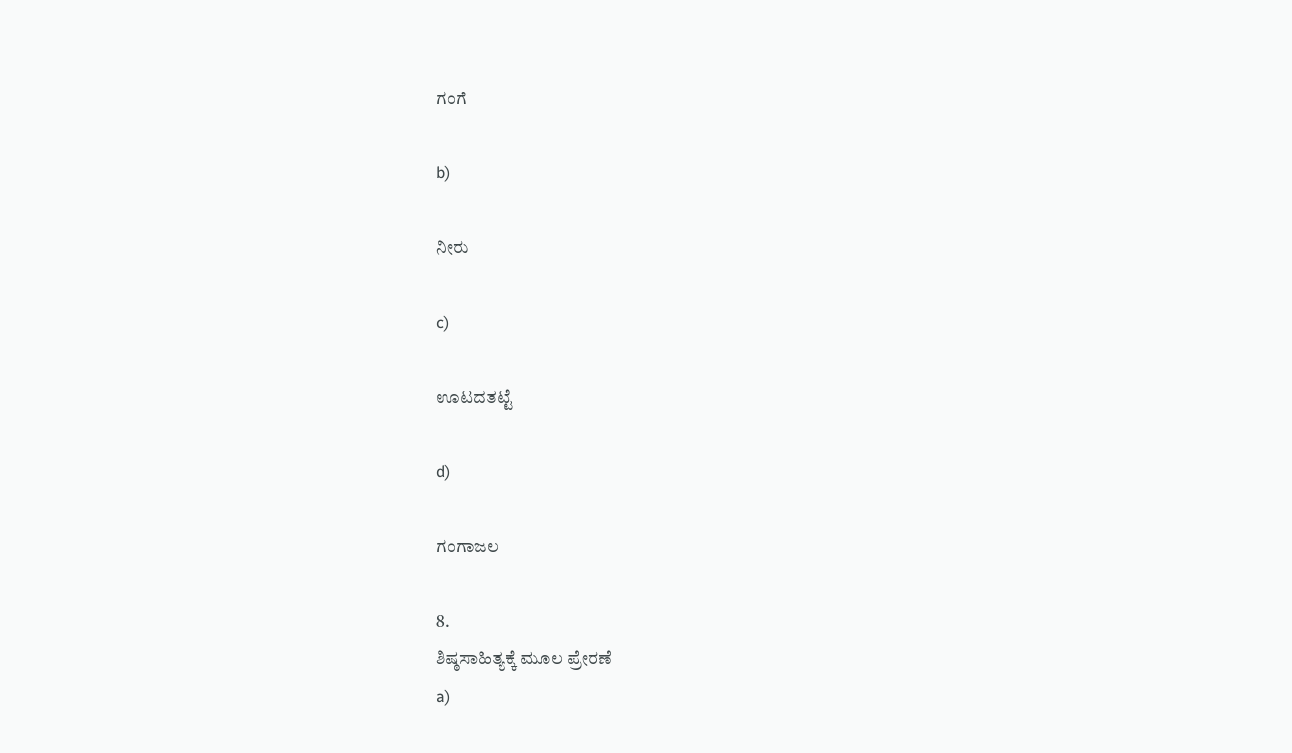ಗಂಗೆ

b)

ನೀರು

c)

ಊಟದತಟ್ಟೆ

d)

ಗಂಗಾಜಲ

8.
ಶಿಷ್ಠಸಾಹಿತ್ಯಕ್ಕೆ ಮೂಲ ಪ್ರೇರಣೆ
a)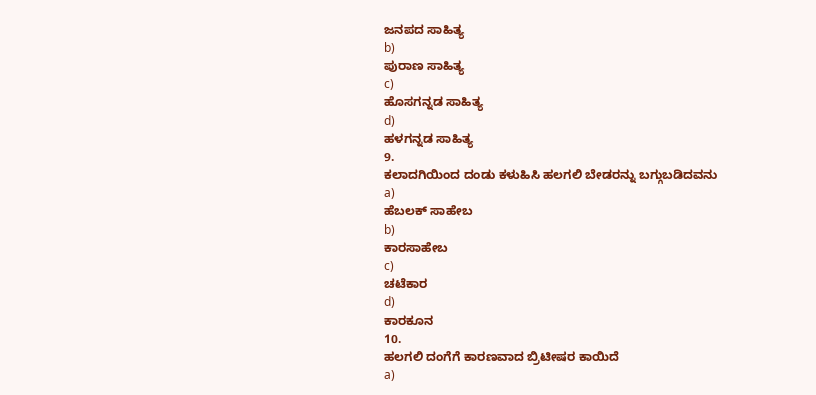ಜನಪದ ಸಾಹಿತ್ಯ
b)
ಪುರಾಣ ಸಾಹಿತ್ಯ
c)
ಹೊಸಗನ್ನಡ ಸಾಹಿತ್ಯ
d)
ಹಳಗನ್ನಡ ಸಾಹಿತ್ಯ
9.
ಕಲಾದಗಿಯಿಂದ ದಂಡು ಕಳುಹಿಸಿ ಹಲಗಲಿ ಬೇಡರನ್ನು ಬಗ್ಗುಬಡಿದವನು
a)
ಹೆಬಲಕ್ ಸಾಹೇಬ
b)
ಕಾರಸಾಹೇಬ
c)
ಚಟೆಕಾರ
d)
ಕಾರಕೂನ
10.
ಹಲಗಲಿ ದಂಗೆಗೆ ಕಾರಣವಾದ ಬ್ರಿಟೀಷರ ಕಾಯಿದೆ
a)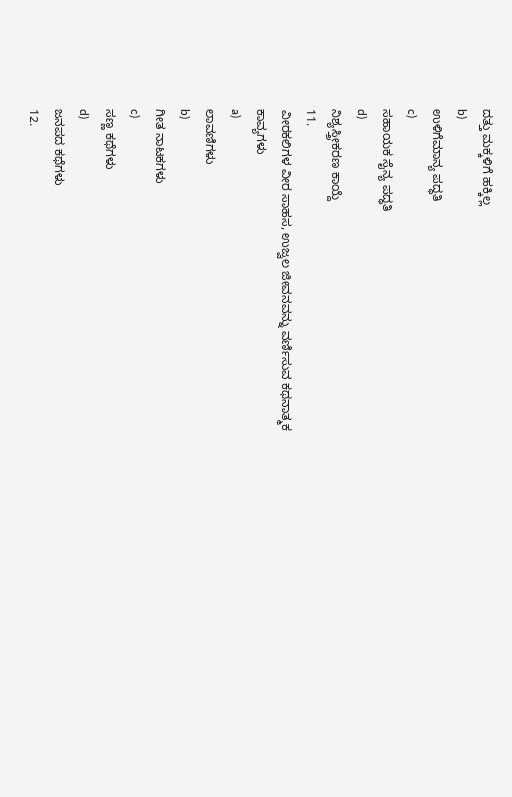ದತ್ತು ಮಕ್ಕಳಿಗೆ ಹಕ್ಕಿಲ್ಲ
b)
ಉಳಿಗೆಮಾನ್ಯ ಪದ್ಧತಿ
c)
ಸಹಾಯಕ ಸೈನ್ಯ ಪದ್ಧತಿ
d)
ನಿಶ್ಯಸ್ತ್ರೀಕರಣ ಕಾಯ್ದೆ
11.
ವೀರಕಲಿಗಳ ವೀರ ಸಾಹಸ, ಉಜ್ವಲ ಜೀವನವನ್ನು ವರ್ಣಿಸುವ ಕಥನಾತ್ಮಕ ಕಾವ್ಯಗಳು
a)
ಲಾವಣಿಗಳು
b)
ಗೀತ ನಾಟಕಗಳು
c)
ಸಣ್ಣ ಕಥೆಗಳು
d)
ಜನಪದ ಕಥೆಗಳು
12.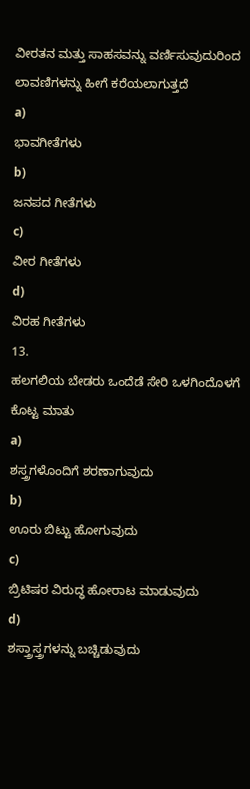ವೀರತನ ಮತ್ತು ಸಾಹಸವನ್ನು ವರ್ಣಿಸುವುದುರಿಂದ ಲಾವಣಿಗಳನ್ನು ಹೀಗೆ ಕರೆಯಲಾಗುತ್ತದೆ
a)
ಭಾವಗೀತೆಗಳು
b)
ಜನಪದ ಗೀತೆಗಳು
c)
ವೀರ ಗೀತೆಗಳು
d)
ವಿರಹ ಗೀತೆಗಳು
13.
ಹಲಗಲಿಯ ಬೇಡರು ಒಂದೆಡೆ ಸೇರಿ ಒಳಗಿಂದೊಳಗೆ ಕೊಟ್ಟ ಮಾತು
a)
ಶಸ್ತ್ರಗಳೊಂದಿಗೆ ಶರಣಾಗುವುದು
b)
ಊರು ಬಿಟ್ಟು ಹೋಗುವುದು
c)
ಬ್ರಿಟಿಷರ ವಿರುದ್ಧ ಹೋರಾಟ ಮಾಡುವುದು
d)
ಶಸ್ತ್ರಾಸ್ತ್ರಗಳನ್ನು ಬಚ್ಚಿಡುವುದು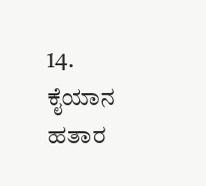14.
ಕೈಯಾನ ಹತಾರ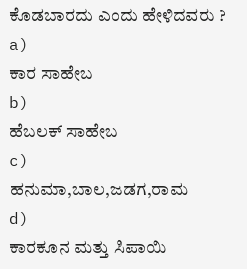ಕೊಡಬಾರದು ಎಂದು ಹೇಳಿದವರು ?
a)
ಕಾರ ಸಾಹೇಬ
b)
ಹೆಬಲಕ್ ಸಾಹೇಬ
c)
ಹನುಮಾ,ಬಾಲ,ಜಡಗ,ರಾಮ
d)
ಕಾರಕೂನ ಮತ್ತು ಸಿಪಾಯಿ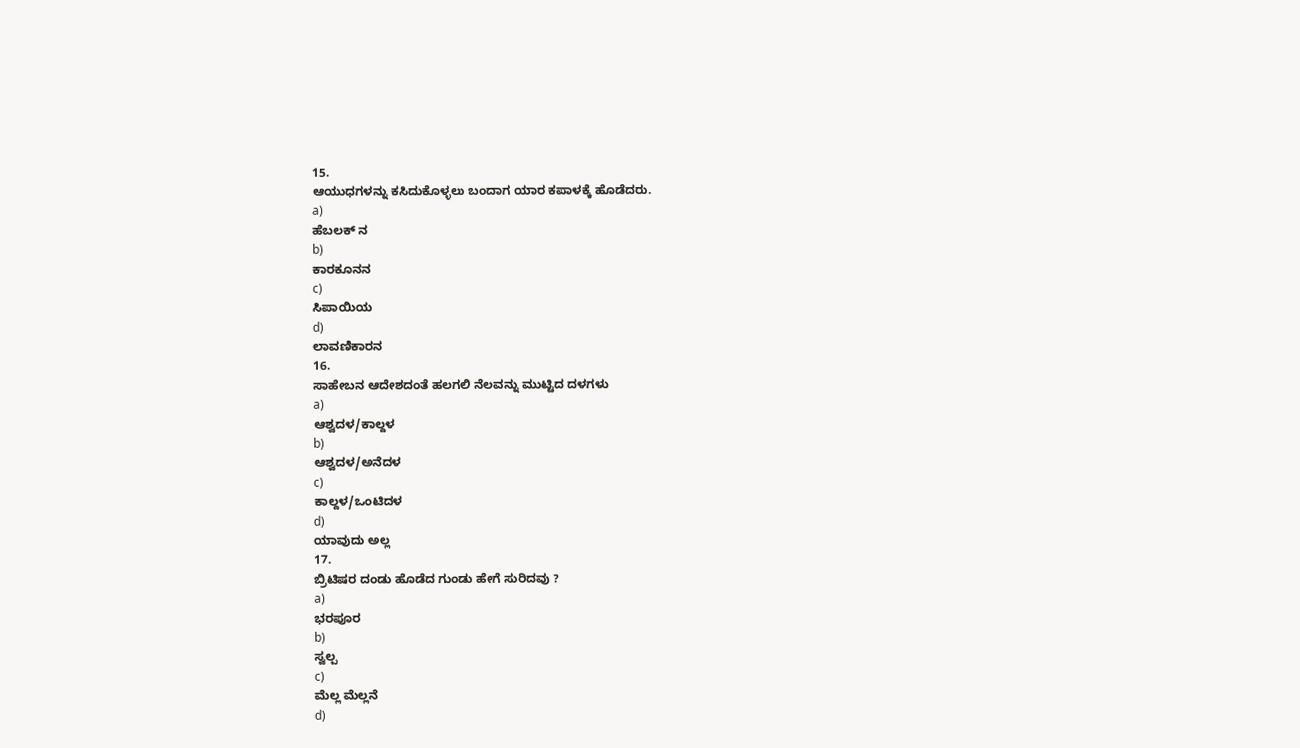15.
ಆಯುಧಗಳನ್ನು ಕಸಿದುಕೊಳ್ಳಲು ಬಂದಾಗ ಯಾರ ಕಪಾಳಕ್ಕೆ ಹೊಡೆದರು.
a)
ಹೆಬಲಕ್ ನ
b)
ಕಾರಕೂನನ
c)
ಸಿಪಾಯಿಯ
d)
ಲಾವಣಿಕಾರನ
16.
ಸಾಹೇಬನ ಆದೇಶದಂತೆ ಹಲಗಲಿ ನೆಲವನ್ನು ಮುಟ್ಟಿದ ದಳಗಳು
a)
ಆಶ್ವದಳ/ಕಾಲ್ದಳ
b)
ಆಶ್ವದಳ/ಅನೆದಳ
c)
ಕಾಲ್ದಳ/ಒಂಟಿದಳ
d)
ಯಾವುದು ಅಲ್ಲ
17.
ಬ್ರಿಟಿಷರ ದಂಡು ಹೊಡೆದ ಗುಂಡು ಹೇಗೆ ಸುರಿದವು ?
a)
ಭರಪೂರ
b)
ಸ್ವಲ್ಪ
c)
ಮೆಲ್ಲ ಮೆಲ್ಲನೆ
d)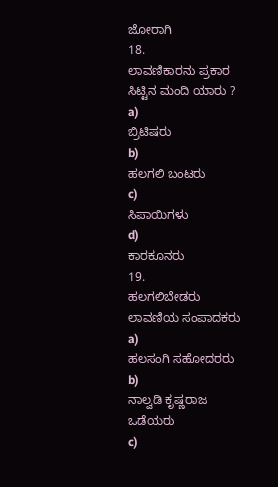ಜೋರಾಗಿ
18.
ಲಾವಣಿಕಾರನು ಪ್ರಕಾರ ಸಿಟ್ಟಿನ ಮಂದಿ ಯಾರು ?
a)
ಬ್ರಿಟಿಷರು
b)
ಹಲಗಲಿ ಬಂಟರು
c)
ಸಿಪಾಯಿಗಳು
d)
ಕಾರಕೂನರು
19.
ಹಲಗಲಿಬೇಡರು ಲಾವಣಿಯ ಸಂಪಾದಕರು
a)
ಹಲಸಂಗಿ ಸಹೋದರರು
b)
ನಾಲ್ವಡಿ ಕೃಷ್ಣರಾಜ ಒಡೆಯರು
c)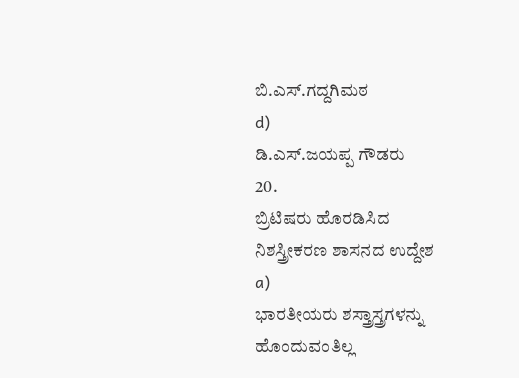ಬಿ.ಎಸ್.ಗದ್ದಗಿಮಠ
d)
ಡಿ.ಎಸ್.ಜಯಪ್ಪ ಗೌಡರು
20.
ಬ್ರಿಟಿಷರು ಹೊರಡಿಸಿದ ನಿಶಸ್ತ್ರೀಕರಣ ಶಾಸನದ ಉದ್ದೇಶ
a)
ಭಾರತೀಯರು ಶಸ್ತ್ರಾಸ್ತ್ರಗಳನ್ನು ಹೊಂದುವಂತಿಲ್ಲ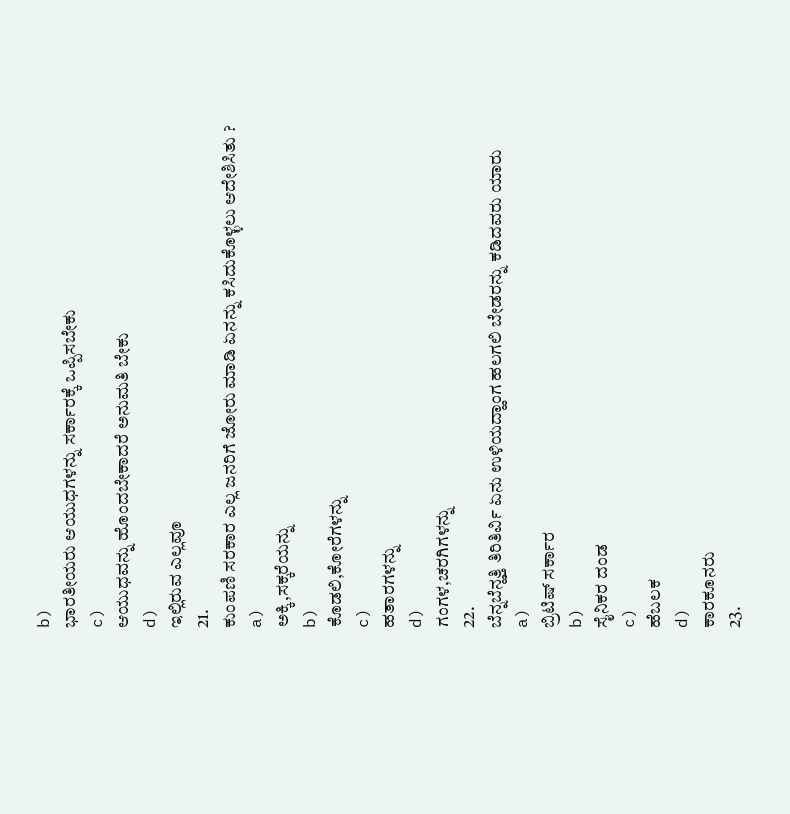b)
ಭಾರತೀಯರು ಆಯುಧಗಳನ್ನು ಸರ್ಕಾರಕ್ಕೆ ಒಪ್ಪಿಸಬೇಕು
c)
ಆಯುಧವನ್ನು ಹೊಂದಬೇಕಾದರೆ ಅನುಮತಿ ಬೇಕು
d)
ಇಲ್ಲಿರುವ ಎಲ್ಲವೂ
21.
ಕುಂಪಣಿ ಸರಕಾರ ಎಲ್ಲ ಜನರಿಗೆ ಜೋರು ಮಾಡಿ ಏನನ್ನು ಕಸಿದುಕೊಳ್ಳಲು ಆದೇಶಿಸಿತು ?
a)
ಅಕ್ಕಿ,ಸಕ್ಕರೆಯನ್ನು
b)
ಕೊಡಲಿ,ಕೋರೆಗಳನ್ನು
c)
ಹತಾರಗಳನ್ನು
d)
ಗಂಗಳ,ಚರಗಿಗಳನ್ನು
22.
ಬೆನ್ನಬೆನ್ಹತ್ತಿ ತಿರಿತಿರ್ವಿ ಏನು ಉಳಿಯದ್ಹಾಂಗ ಹಲಗಲಿ ಬೇಡರನ್ನು ಕಡಿದವರು ಯಾರು
a)
ಬ್ರಿಟಿಷ್ ಸರ್ಕಾರ
b)
ಸೈನಿಕರ ದಂಡ
c)
ಹೆಬಲಕ
d)
ಕಾರಕೂನರು
23.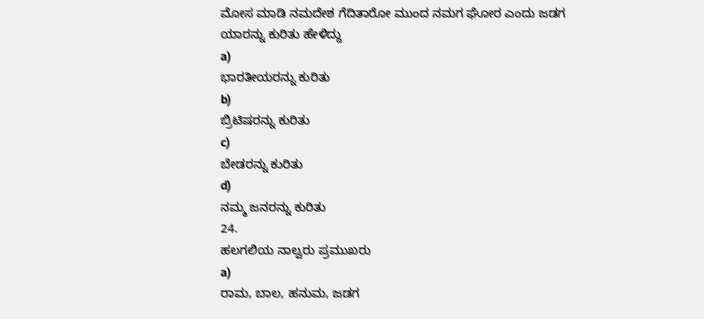ಮೋಸ ಮಾಡಿ ನಮದೇಶ ಗೆದಿತಾರೋ ಮುಂದ ನಮಗ ಘೋರ ಎಂದು ಜಡಗ ಯಾರನ್ನು ಕುರಿತು ಹೇಳಿದ್ದು
a)
ಭಾರತೀಯರನ್ನು ಕುರಿತು
b)
ಬ್ರಿಟಿಷರನ್ನು ಕುರಿತು
c)
ಬೇಡರನ್ನು ಕುರಿತು
d)
ನಮ್ಮ ಜನರನ್ನು ಕುರಿತು
24.
ಹಲಗಲಿಯ ನಾಲ್ವರು ಪ್ರಮುಖರು
a)
ರಾಮ, ಬಾಲ, ಹನುಮ, ಜಡಗ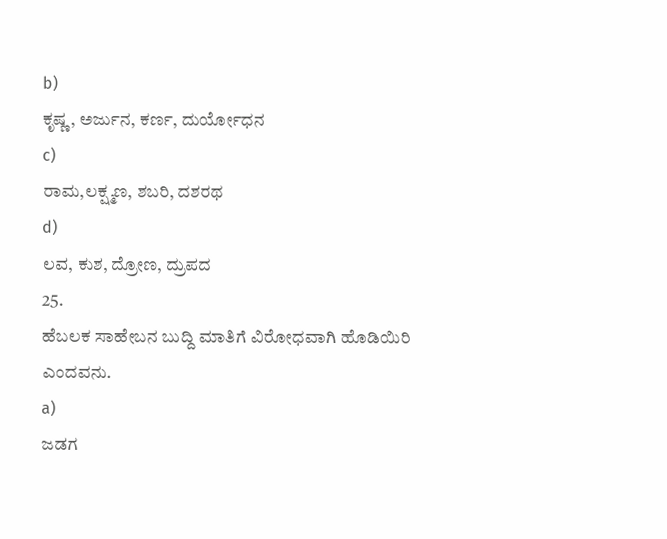b)
ಕೃಷ್ಣ, ಅರ್ಜುನ, ಕರ್ಣ, ದುರ್ಯೋಧನ
c)
ರಾಮ,ಲಕ್ಷ್ಮಣ, ಶಬರಿ, ದಶರಥ
d)
ಲವ, ಕುಶ, ದ್ರೋಣ, ದ್ರುಪದ
25.
ಹೆಬಲಕ ಸಾಹೇಬನ ಬುದ್ದಿ ಮಾತಿಗೆ ವಿರೋಧವಾಗಿ ಹೊಡಿಯಿರಿ ಎಂದವನು.
a)
ಜಡಗ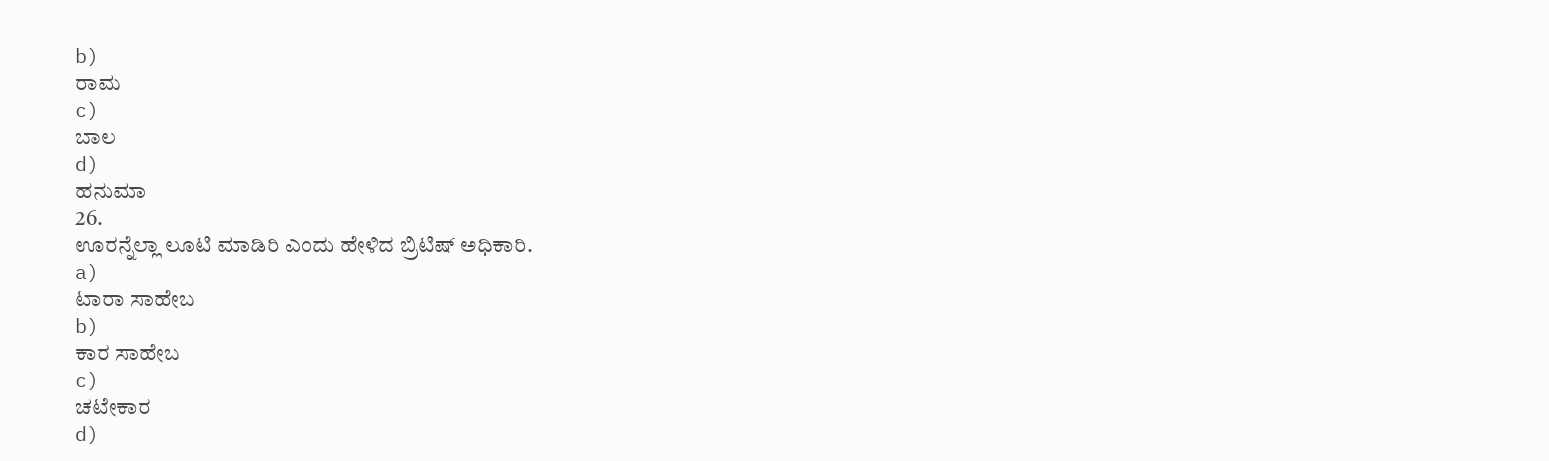b)
ರಾಮ
c)
ಬಾಲ
d)
ಹನುಮಾ
26.
ಊರನ್ನೆಲ್ಲಾ ಲೂಟಿ ಮಾಡಿರಿ ಎಂದು ಹೇಳಿದ ಬ್ರಿಟಿಷ್ ಅಧಿಕಾರಿ.
a)
ಟಾರಾ ಸಾಹೇಬ
b)
ಕಾರ ಸಾಹೇಬ
c)
ಚಟೇಕಾರ
d)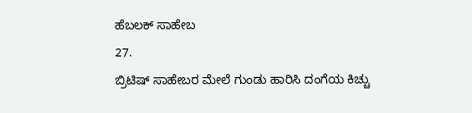ಹೆಬಲಕ್ ಸಾಹೇಬ
27.
ಬ್ರಿಟಿಷ್ ಸಾಹೇಬರ ಮೇಲೆ ಗುಂಡು ಹಾರಿಸಿ ದಂಗೆಯ ಕಿಚ್ಚು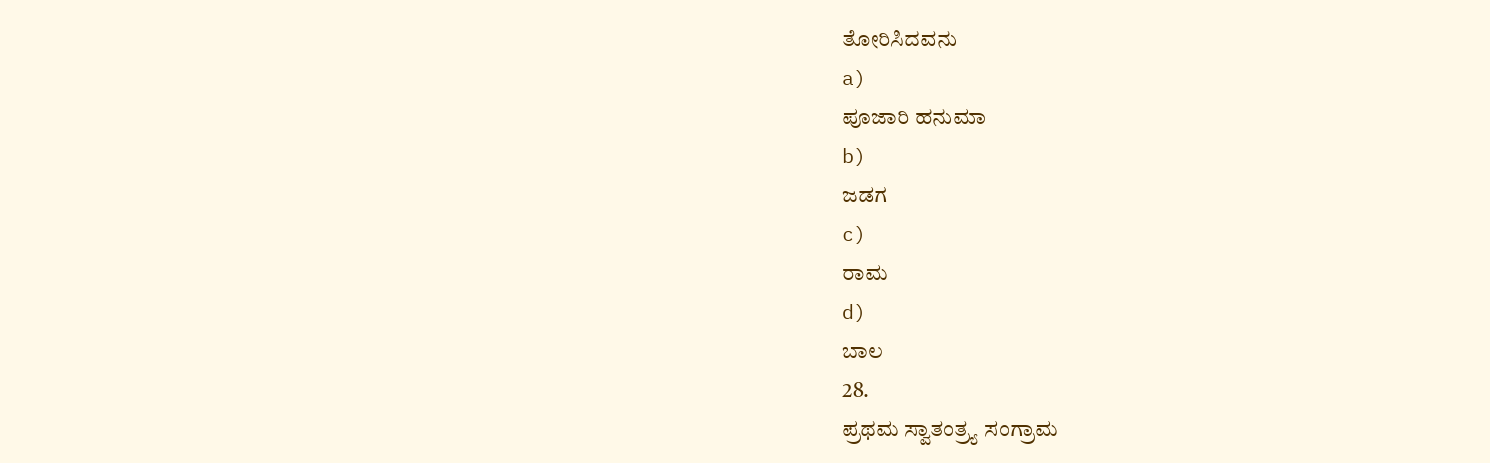ತೋರಿಸಿದವನು
a)
ಪೂಜಾರಿ ಹನುಮಾ
b)
ಜಡಗ
c)
ರಾಮ
d)
ಬಾಲ
28.
ಪ್ರಥಮ ಸ್ವಾತಂತ್ರ್ಯ ಸಂಗ್ರಾಮ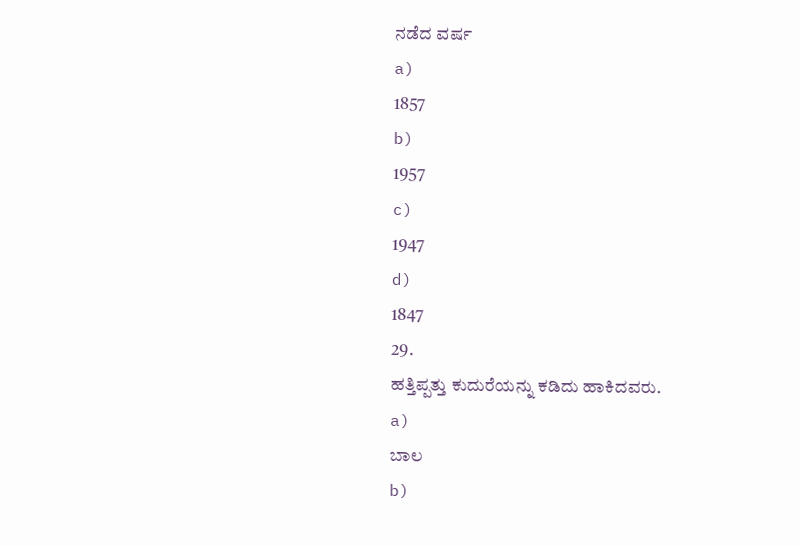ನಡೆದ ವರ್ಷ
a)
1857
b)
1957
c)
1947
d)
1847
29.
ಹತ್ತಿಪ್ಪತ್ತು ಕುದುರೆಯನ್ನು ಕಡಿದು ಹಾಕಿದವರು.
a)
ಬಾಲ
b)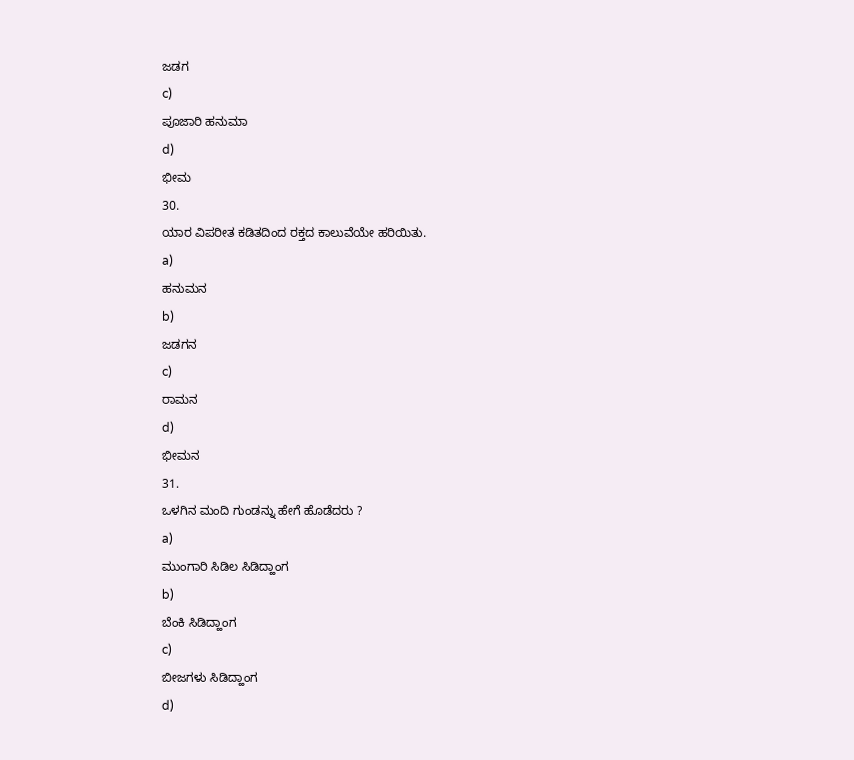ಜಡಗ
c)
ಪೂಜಾರಿ ಹನುಮಾ
d)
ಭೀಮ
30.
ಯಾರ ವಿಪರೀತ ಕಡಿತದಿಂದ ರಕ್ತದ ಕಾಲುವೆಯೇ ಹರಿಯಿತು.
a)
ಹನುಮನ
b)
ಜಡಗನ
c)
ರಾಮನ
d)
ಭೀಮನ
31.
ಒಳಗಿನ ಮಂದಿ ಗುಂಡನ್ನು ಹೇಗೆ ಹೊಡೆದರು ?
a)
ಮುಂಗಾರಿ ಸಿಡಿಲ ಸಿಡಿದ್ಹಾಂಗ
b)
ಬೆಂಕಿ ಸಿಡಿದ್ಹಾಂಗ
c)
ಬೀಜಗಳು ಸಿಡಿದ್ಹಾಂಗ
d)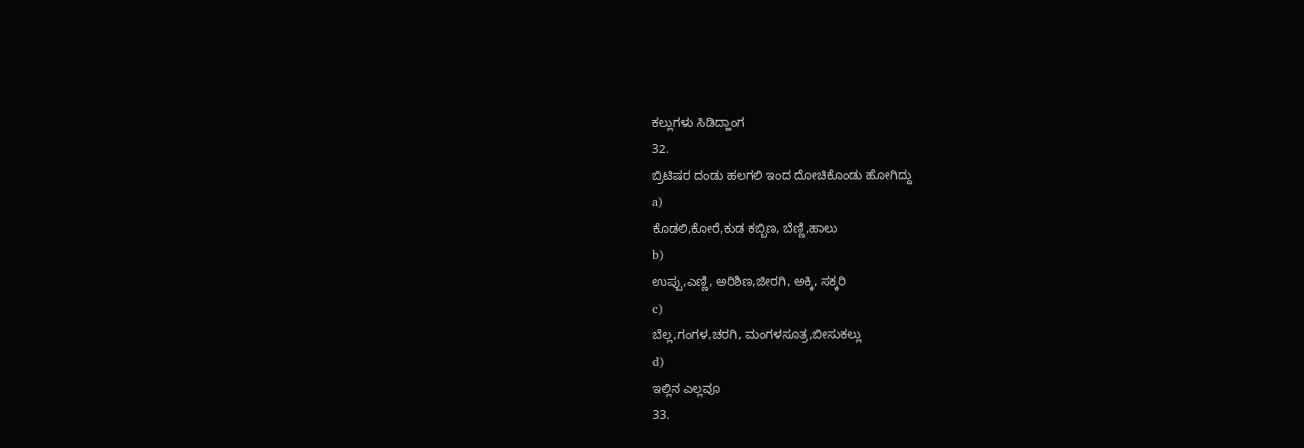ಕಲ್ಲುಗಳು ಸಿಡಿದ್ಹಾಂಗ
32.
ಬ್ರಿಟಿಷರ ದಂಡು ಹಲಗಲಿ ಇಂದ ದೋಚಿಕೊಂಡು ಹೋಗಿದ್ದು
a)
ಕೊಡಲಿ,ಕೋರೆ,ಕುಡ ಕಬ್ಬಿಣ, ಬೆಣ್ಣಿ,ಹಾಲು
b)
ಉಪ್ಪು,ಎಣ್ಣಿ, ಅರಿಶಿಣ,ಜೀರಗಿ, ಅಕ್ಕಿ, ಸಕ್ಕರಿ
c)
ಬೆಲ್ಲ,ಗಂಗಳ,ಚರಗಿ, ಮಂಗಳಸೂತ್ರ,ಬೀಸುಕಲ್ಲು
d)
ಇಲ್ಲಿನ ಎಲ್ಲವೂ
33.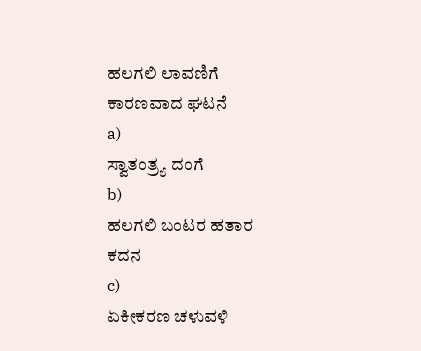ಹಲಗಲಿ ಲಾವಣಿಗೆ ಕಾರಣವಾದ ಘಟನೆ
a)
ಸ್ವಾತಂತ್ರ್ಯ ದಂಗೆ
b)
ಹಲಗಲಿ ಬಂಟರ ಹತಾರ ಕದನ
c)
ಏಕೀಕರಣ ಚಳುವಳಿ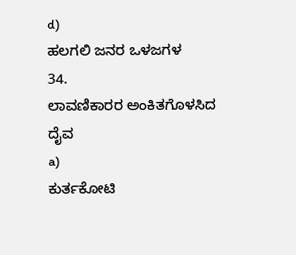d)
ಹಲಗಲಿ ಜನರ ಒಳಜಗಳ
34.
ಲಾವಣಿಕಾರರ ಅಂಕಿತಗೊಳಸಿದ ದೈವ
a)
ಕುರ್ತಕೋಟಿ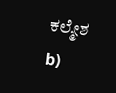ಕಲ್ಮೇಶ
b)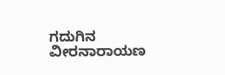ಗದುಗಿನ ವೀರನಾರಾಯಣ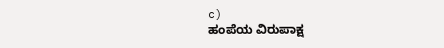c)
ಹಂಪೆಯ ವಿರುಪಾಕ್ಷ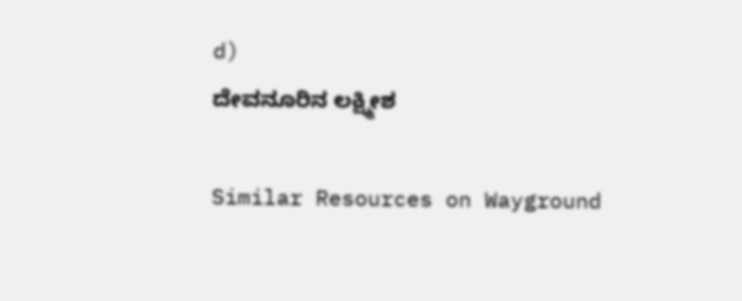d)
ದೇವನೂರಿನ ಲಕ್ಷ್ಮೀಶ

Similar Resources on Wayground